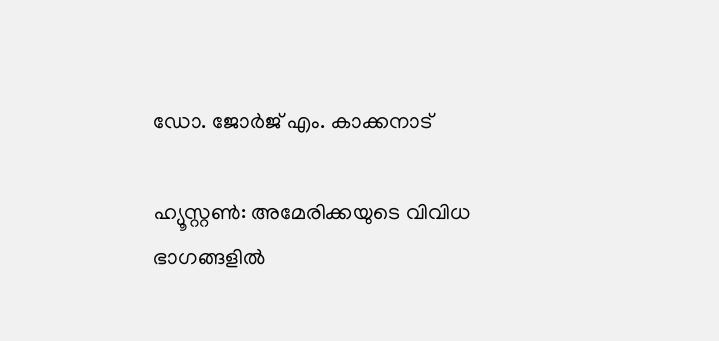ഡോ. ജോര്‍ജ് എം. കാക്കനാട്

ഹ്യൂസ്റ്റണ്‍: അമേരിക്കയുടെ വിവിധ ഭാഗങ്ങളില്‍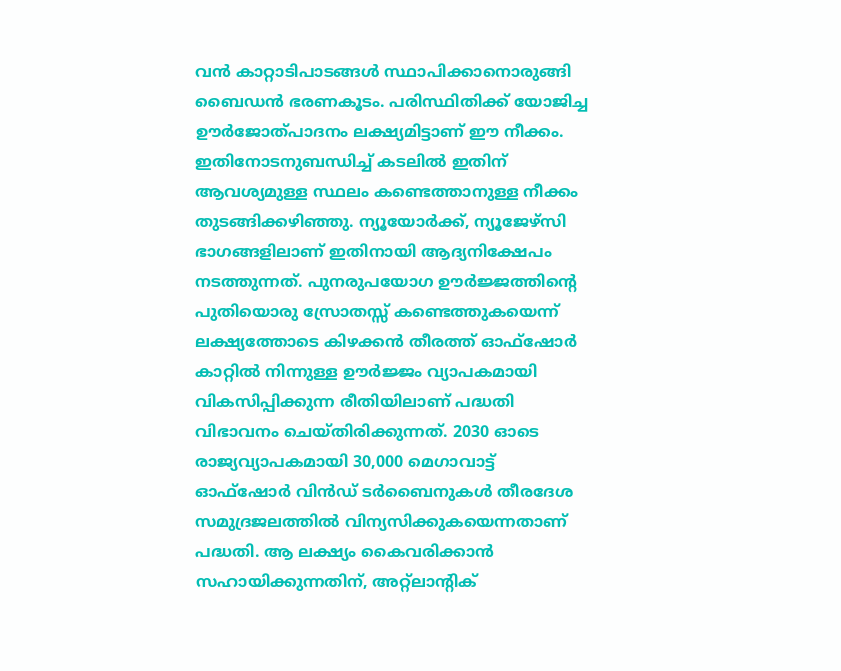വന്‍ കാറ്റാടിപാടങ്ങള്‍ സ്ഥാപിക്കാനൊരുങ്ങി ബൈഡന്‍ ഭരണകൂടം. പരിസ്ഥിതിക്ക് യോജിച്ച ഊര്‍ജോത്പാദനം ലക്ഷ്യമിട്ടാണ് ഈ നീക്കം. ഇതിനോടനുബന്ധിച്ച് കടലില്‍ ഇതിന് ആവശ്യമുള്ള സ്ഥലം കണ്ടെത്താനുള്ള നീക്കം തുടങ്ങിക്കഴിഞ്ഞു. ന്യൂയോര്‍ക്ക്, ന്യൂജേഴ്‌സി ഭാഗങ്ങളിലാണ് ഇതിനായി ആദ്യനിക്ഷേപം നടത്തുന്നത്. പുനരുപയോഗ ഊര്‍ജ്ജത്തിന്റെ പുതിയൊരു സ്രോതസ്സ് കണ്ടെത്തുകയെന്ന് ലക്ഷ്യത്തോടെ കിഴക്കന്‍ തീരത്ത് ഓഫ്‌ഷോര്‍ കാറ്റില്‍ നിന്നുള്ള ഊര്‍ജ്ജം വ്യാപകമായി വികസിപ്പിക്കുന്ന രീതിയിലാണ് പദ്ധതി വിഭാവനം ചെയ്തിരിക്കുന്നത്. 2030 ഓടെ രാജ്യവ്യാപകമായി 30,000 മെഗാവാട്ട് ഓഫ്‌ഷോര്‍ വിന്‍ഡ് ടര്‍ബൈനുകള്‍ തീരദേശ സമുദ്രജലത്തില്‍ വിന്യസിക്കുകയെന്നതാണ് പദ്ധതി. ആ ലക്ഷ്യം കൈവരിക്കാന്‍ സഹായിക്കുന്നതിന്, അറ്റ്‌ലാന്റിക്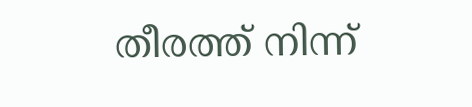തീരത്ത് നിന്ന്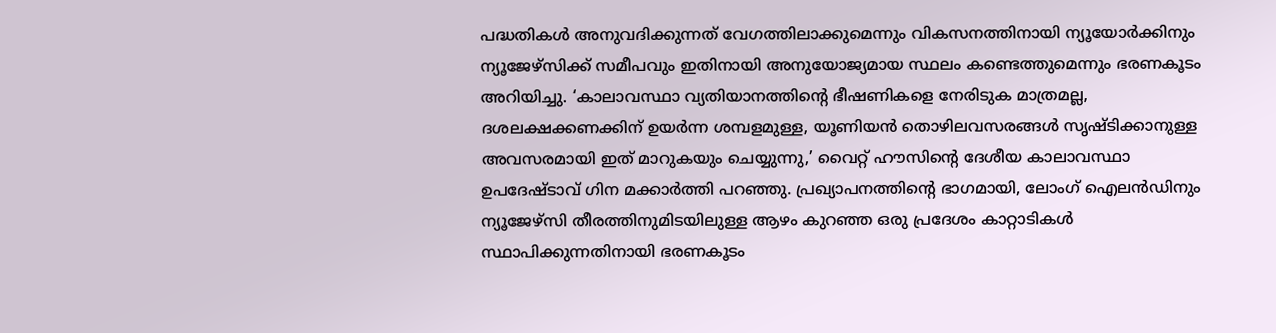പദ്ധതികള്‍ അനുവദിക്കുന്നത് വേഗത്തിലാക്കുമെന്നും വികസനത്തിനായി ന്യൂയോര്‍ക്കിനും ന്യൂജേഴ്‌സിക്ക് സമീപവും ഇതിനായി അനുയോജ്യമായ സ്ഥലം കണ്ടെത്തുമെന്നും ഭരണകൂടം അറിയിച്ചു. ‘കാലാവസ്ഥാ വ്യതിയാനത്തിന്റെ ഭീഷണികളെ നേരിടുക മാത്രമല്ല, ദശലക്ഷക്കണക്കിന് ഉയര്‍ന്ന ശമ്പളമുള്ള, യൂണിയന്‍ തൊഴിലവസരങ്ങള്‍ സൃഷ്ടിക്കാനുള്ള അവസരമായി ഇത് മാറുകയും ചെയ്യുന്നു,’ വൈറ്റ് ഹൗസിന്റെ ദേശീയ കാലാവസ്ഥാ ഉപദേഷ്ടാവ് ഗിന മക്കാര്‍ത്തി പറഞ്ഞു. പ്രഖ്യാപനത്തിന്റെ ഭാഗമായി, ലോംഗ് ഐലന്‍ഡിനും ന്യൂജേഴ്‌സി തീരത്തിനുമിടയിലുള്ള ആഴം കുറഞ്ഞ ഒരു പ്രദേശം കാറ്റാടികള്‍ സ്ഥാപിക്കുന്നതിനായി ഭരണകൂടം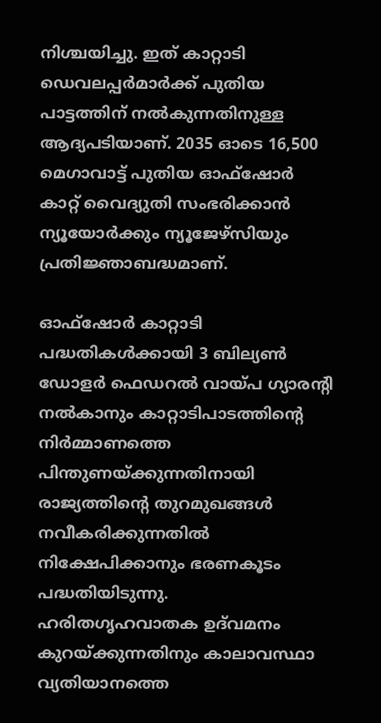നിശ്ചയിച്ചു. ഇത് കാറ്റാടി ഡെവലപ്പര്‍മാര്‍ക്ക് പുതിയ പാട്ടത്തിന് നല്‍കുന്നതിനുള്ള ആദ്യപടിയാണ്. 2035 ഓടെ 16,500 മെഗാവാട്ട് പുതിയ ഓഫ്‌ഷോര്‍ കാറ്റ് വൈദ്യുതി സംഭരിക്കാന്‍ ന്യൂയോര്‍ക്കും ന്യൂജേഴ്‌സിയും പ്രതിജ്ഞാബദ്ധമാണ്.

ഓഫ്‌ഷോര്‍ കാറ്റാടി പദ്ധതികള്‍ക്കായി 3 ബില്യണ്‍ ഡോളര്‍ ഫെഡറല്‍ വായ്പ ഗ്യാരന്റി നല്‍കാനും കാറ്റാടിപാടത്തിന്റെ നിര്‍മ്മാണത്തെ പിന്തുണയ്ക്കുന്നതിനായി രാജ്യത്തിന്റെ തുറമുഖങ്ങള്‍ നവീകരിക്കുന്നതില്‍ നിക്ഷേപിക്കാനും ഭരണകൂടം പദ്ധതിയിടുന്നു. ഹരിതഗൃഹവാതക ഉദ്‌വമനം കുറയ്ക്കുന്നതിനും കാലാവസ്ഥാ വ്യതിയാനത്തെ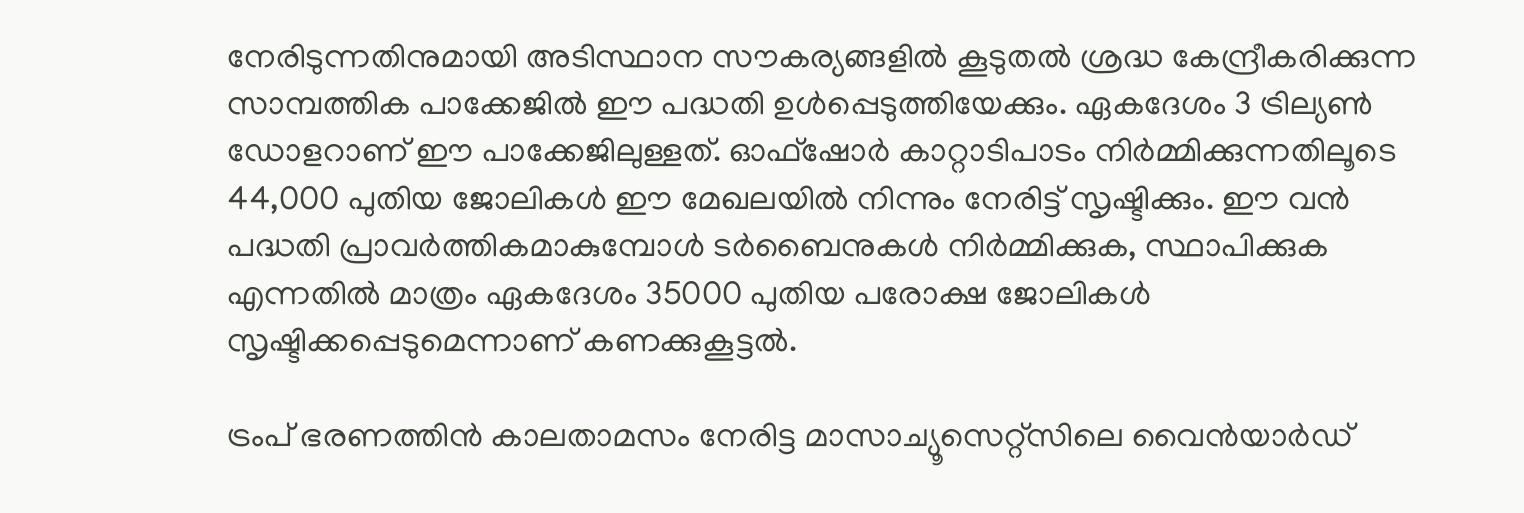നേരിടുന്നതിനുമായി അടിസ്ഥാന സൗകര്യങ്ങളില്‍ കൂടുതല്‍ ശ്രദ്ധ കേന്ദ്രീകരിക്കുന്ന സാമ്പത്തിക പാക്കേജില്‍ ഈ പദ്ധതി ഉള്‍പ്പെടുത്തിയേക്കും. ഏകദേശം 3 ട്രില്യണ്‍ ഡോളറാണ് ഈ പാക്കേജിലുള്ളത്. ഓഫ്‌ഷോര്‍ കാറ്റാടിപാടം നിര്‍മ്മിക്കുന്നതിലൂടെ 44,000 പുതിയ ജോലികള്‍ ഈ മേഖലയില്‍ നിന്നും നേരിട്ട് സൃഷ്ടിക്കും. ഈ വന്‍ പദ്ധതി പ്രാവര്‍ത്തികമാകുമ്പോള്‍ ടര്‍ബൈനുകള്‍ നിര്‍മ്മിക്കുക, സ്ഥാപിക്കുക എന്നതില്‍ മാത്രം ഏകദേശം 35000 പുതിയ പരോക്ഷ ജോലികള്‍ സൃഷ്ടിക്കപ്പെടുമെന്നാണ് കണക്കുകൂട്ടല്‍.

ട്രംപ് ഭരണത്തിന്‍ കാലതാമസം നേരിട്ട മാസാച്യൂസെറ്റ്‌സിലെ വൈന്‍യാര്‍ഡ്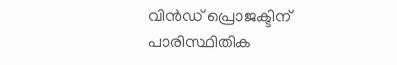വിന്‍ഡ് പ്രൊജക്ടിന് പാരിസ്ഥിതിക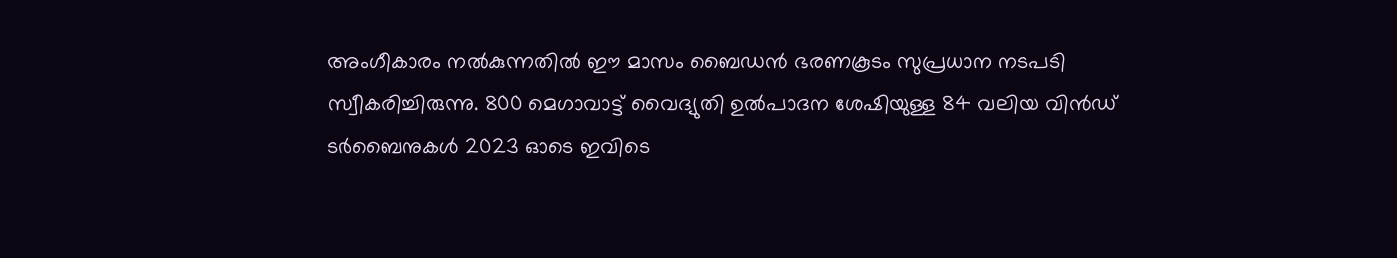അംഗീകാരം നല്‍കുന്നതില്‍ ഈ മാസം ബൈഡന്‍ ഭരണകൂടം സുപ്രധാന നടപടി സ്വീകരിച്ചിരുന്നു. 800 മെഗാവാട്ട് വൈദ്യുതി ഉല്‍പാദന ശേഷിയുള്ള 84 വലിയ വിന്‍ഡ് ടര്‍ബൈനുകള്‍ 2023 ഓടെ ഇവിടെ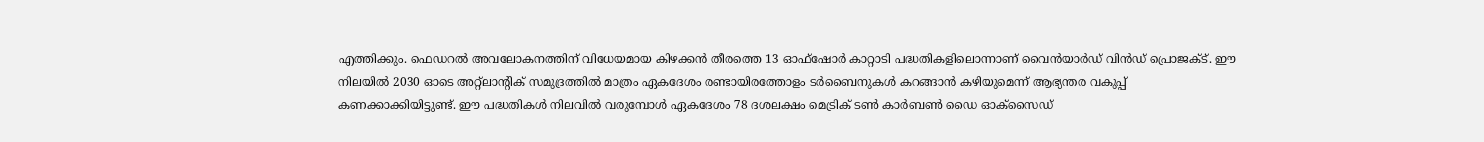എത്തിക്കും. ഫെഡറല്‍ അവലോകനത്തിന് വിധേയമായ കിഴക്കന്‍ തീരത്തെ 13 ഓഫ്‌ഷോര്‍ കാറ്റാടി പദ്ധതികളിലൊന്നാണ് വൈന്‍യാര്‍ഡ് വിന്‍ഡ് പ്രൊജക്ട്. ഈ നിലയില്‍ 2030 ഓടെ അറ്റ്‌ലാന്റിക് സമുദ്രത്തില്‍ മാത്രം ഏകദേശം രണ്ടായിരത്തോളം ടര്‍ബൈനുകള്‍ കറങ്ങാന്‍ കഴിയുമെന്ന് ആഭ്യന്തര വകുപ്പ് കണക്കാക്കിയിട്ടുണ്ട്. ഈ പദ്ധതികള്‍ നിലവില്‍ വരുമ്പോള്‍ ഏകദേശം 78 ദശലക്ഷം മെട്രിക് ടണ്‍ കാര്‍ബണ്‍ ഡൈ ഓക്‌സൈഡ്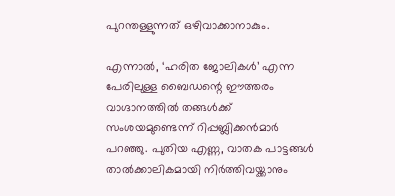പുറന്തള്ളുന്നത് ഒഴിവാക്കാനാകും.

എന്നാല്‍, ‘ഹരിത ജോലികള്‍’ എന്ന പേരിലുള്ള ബൈഡന്റെ ഈത്തരം വാഗ്ദാനത്തില്‍ തങ്ങള്‍ക്ക് സംശയമുണ്ടെന്ന് റിപ്പബ്ലിക്കന്‍മാര്‍ പറഞ്ഞു. പുതിയ എണ്ണ, വാതക പാട്ടങ്ങള്‍ താല്‍ക്കാലികമായി നിര്‍ത്തിവയ്ക്കാനും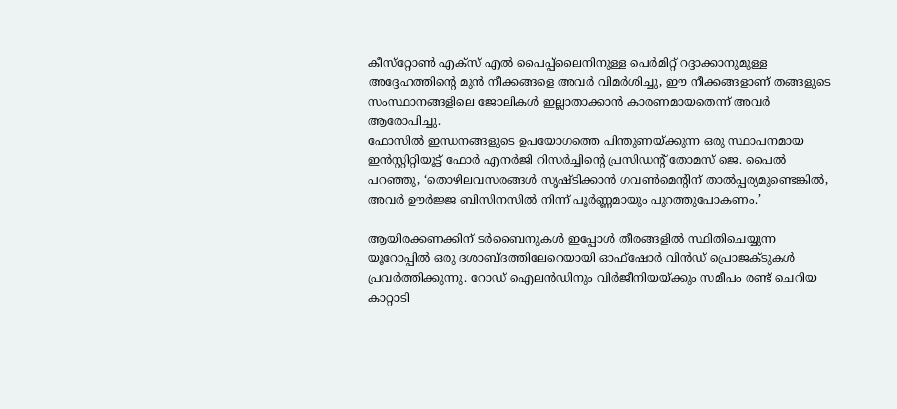കീസ്‌റ്റോണ്‍ എക്‌സ് എല്‍ പൈപ്പ്‌ലൈനിനുള്ള പെര്‍മിറ്റ് റദ്ദാക്കാനുമുള്ള അദ്ദേഹത്തിന്റെ മുന്‍ നീക്കങ്ങളെ അവര്‍ വിമര്‍ശിച്ചു, ഈ നീക്കങ്ങളാണ് തങ്ങളുടെ സംസ്ഥാനങ്ങളിലെ ജോലികള്‍ ഇല്ലാതാക്കാന്‍ കാരണമായതെന്ന് അവര്‍ ആരോപിച്ചു.
ഫോസില്‍ ഇന്ധനങ്ങളുടെ ഉപയോഗത്തെ പിന്തുണയ്ക്കുന്ന ഒരു സ്ഥാപനമായ ഇന്‍സ്റ്റിറ്റിയൂട്ട് ഫോര്‍ എനര്‍ജി റിസര്‍ച്ചിന്റെ പ്രസിഡന്റ് തോമസ് ജെ. പൈല്‍ പറഞ്ഞു, ‘തൊഴിലവസരങ്ങള്‍ സൃഷ്ടിക്കാന്‍ ഗവണ്‍മെന്റിന് താല്‍പ്പര്യമുണ്ടെങ്കില്‍, അവര്‍ ഊര്‍ജ്ജ ബിസിനസില്‍ നിന്ന് പൂര്‍ണ്ണമായും പുറത്തുപോകണം.’

ആയിരക്കണക്കിന് ടര്‍ബൈനുകള്‍ ഇപ്പോള്‍ തീരങ്ങളില്‍ സ്ഥിതിചെയ്യുന്ന യൂറോപ്പില്‍ ഒരു ദശാബ്ദത്തിലേറെയായി ഓഫ്‌ഷോര്‍ വിന്‍ഡ് പ്രൊജക്ടുകള്‍ പ്രവര്‍ത്തിക്കുന്നു. റോഡ് ഐലന്‍ഡിനും വിര്‍ജീനിയയ്ക്കും സമീപം രണ്ട് ചെറിയ കാറ്റാടി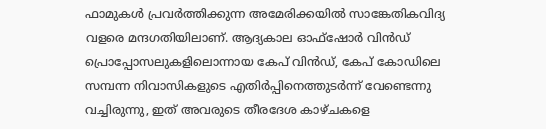ഫാമുകള്‍ പ്രവര്‍ത്തിക്കുന്ന അമേരിക്കയില്‍ സാങ്കേതികവിദ്യ വളരെ മന്ദഗതിയിലാണ്. ആദ്യകാല ഓഫ്‌ഷോര്‍ വിന്‍ഡ് പ്രൊപ്പോസലുകളിലൊന്നായ കേപ് വിന്‍ഡ്, കേപ് കോഡിലെ സമ്പന്ന നിവാസികളുടെ എതിര്‍പ്പിനെത്തുടര്‍ന്ന് വേണ്ടെന്നു വച്ചിരുന്നു, ഇത് അവരുടെ തീരദേശ കാഴ്ചകളെ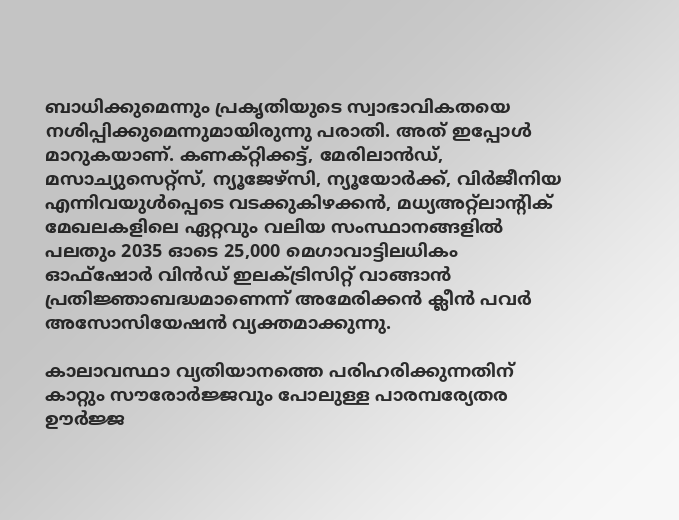ബാധിക്കുമെന്നും പ്രകൃതിയുടെ സ്വാഭാവികതയെ നശിപ്പിക്കുമെന്നുമായിരുന്നു പരാതി. അത് ഇപ്പോള്‍ മാറുകയാണ്. കണക്റ്റിക്കട്ട്, മേരിലാന്‍ഡ്, മസാച്യുസെറ്റ്‌സ്, ന്യൂജേഴ്‌സി, ന്യൂയോര്‍ക്ക്, വിര്‍ജീനിയ എന്നിവയുള്‍പ്പെടെ വടക്കുകിഴക്കന്‍, മധ്യഅറ്റ്‌ലാന്റിക് മേഖലകളിലെ ഏറ്റവും വലിയ സംസ്ഥാനങ്ങളില്‍ പലതും 2035 ഓടെ 25,000 മെഗാവാട്ടിലധികം ഓഫ്‌ഷോര്‍ വിന്‍ഡ് ഇലക്ട്രിസിറ്റ് വാങ്ങാന്‍ പ്രതിജ്ഞാബദ്ധമാണെന്ന് അമേരിക്കന്‍ ക്ലീന്‍ പവര്‍ അസോസിയേഷന്‍ വ്യക്തമാക്കുന്നു.

കാലാവസ്ഥാ വ്യതിയാനത്തെ പരിഹരിക്കുന്നതിന് കാറ്റും സൗരോര്‍ജ്ജവും പോലുള്ള പാരമ്പര്യേതര ഊര്‍ജ്ജ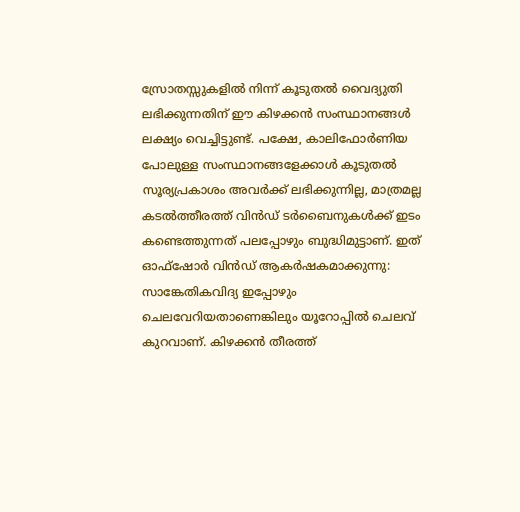സ്രോതസ്സുകളില്‍ നിന്ന് കൂടുതല്‍ വൈദ്യുതി ലഭിക്കുന്നതിന് ഈ കിഴക്കന്‍ സംസ്ഥാനങ്ങള്‍ ലക്ഷ്യം വെച്ചിട്ടുണ്ട്. പക്ഷേ, കാലിഫോര്‍ണിയ പോലുള്ള സംസ്ഥാനങ്ങളേക്കാള്‍ കൂടുതല്‍ സൂര്യപ്രകാശം അവര്‍ക്ക് ലഭിക്കുന്നില്ല, മാത്രമല്ല കടല്‍ത്തീരത്ത് വിന്‍ഡ് ടര്‍ബൈനുകള്‍ക്ക് ഇടം കണ്ടെത്തുന്നത് പലപ്പോഴും ബുദ്ധിമുട്ടാണ്. ഇത് ഓഫ്‌ഷോര്‍ വിന്‍ഡ് ആകര്‍ഷകമാക്കുന്നു: സാങ്കേതികവിദ്യ ഇപ്പോഴും ചെലവേറിയതാണെങ്കിലും യൂറോപ്പില്‍ ചെലവ് കുറവാണ്. കിഴക്കന്‍ തീരത്ത്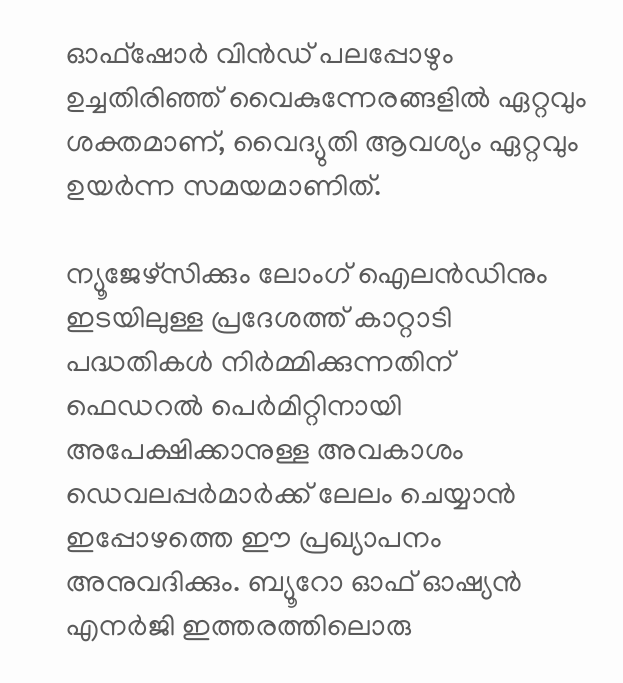ഓഫ്‌ഷോര്‍ വിന്‍ഡ് പലപ്പോഴും ഉച്ചതിരിഞ്ഞ് വൈകുന്നേരങ്ങളില്‍ ഏറ്റവും ശക്തമാണ്, വൈദ്യുതി ആവശ്യം ഏറ്റവും ഉയര്‍ന്ന സമയമാണിത്.

ന്യൂജേഴ്‌സിക്കും ലോംഗ് ഐലന്‍ഡിനും ഇടയിലുള്ള പ്രദേശത്ത് കാറ്റാടി പദ്ധതികള്‍ നിര്‍മ്മിക്കുന്നതിന് ഫെഡറല്‍ പെര്‍മിറ്റിനായി അപേക്ഷിക്കാനുള്ള അവകാശം ഡെവലപ്പര്‍മാര്‍ക്ക് ലേലം ചെയ്യാന്‍ ഇപ്പോഴത്തെ ഈ പ്രഖ്യാപനം അനുവദിക്കും. ബ്യൂറോ ഓഫ് ഓഷ്യന്‍ എനര്‍ജി ഇത്തരത്തിലൊരു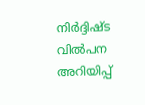നിര്‍ദ്ദിഷ്ട വില്‍പന അറിയിപ്പ്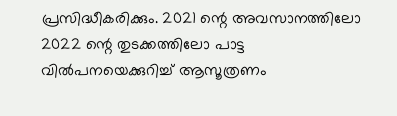പ്രസിദ്ധീകരിക്കും. 2021 ന്റെ അവസാനത്തിലോ 2022 ന്റെ തുടക്കത്തിലോ പാട്ട വില്‍പനയെക്കുറിച്ച് ആസൂത്രണം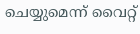ചെയ്യുമെന്ന് വൈറ്റ്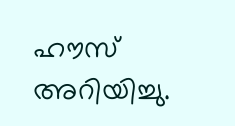ഹൗസ് അറിയിച്ചു.